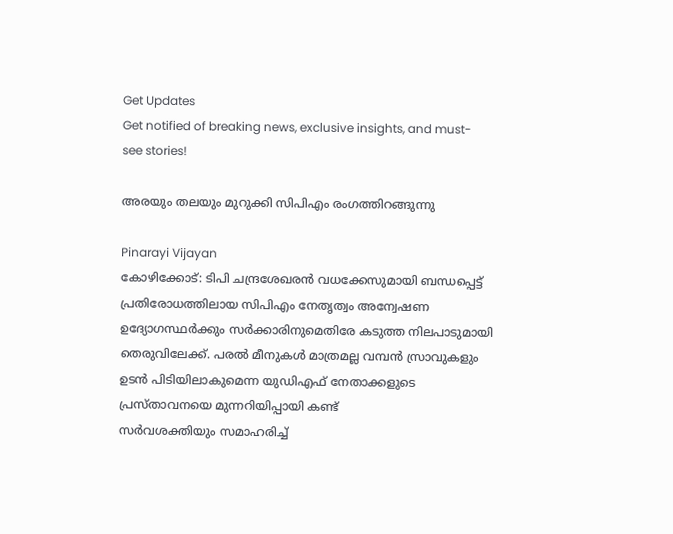Get Updates
Get notified of breaking news, exclusive insights, and must-see stories!

അരയും തലയും മുറുക്കി സിപിഎം രംഗത്തിറങ്ങുന്നു

Pinarayi Vijayan
കോഴിക്കോട്: ടിപി ചന്ദ്രശേഖരന്‍ വധക്കേസുമായി ബന്ധപ്പെട്ട് പ്രതിരോധത്തിലായ സിപിഎം നേതൃത്വം അന്വേഷണ ഉദ്യോഗസ്ഥര്‍ക്കും സര്‍ക്കാരിനുമെതിരേ കടുത്ത നിലപാടുമായി തെരുവിലേക്ക്. പരല്‍ മീനുകള്‍ മാത്രമല്ല വമ്പന്‍ സ്രാവുകളും ഉടന്‍ പിടിയിലാകുമെന്ന യുഡിഎഫ് നേതാക്കളുടെ പ്രസ്താവനയെ മുന്നറിയിപ്പായി കണ്ട്
സര്‍വശക്തിയും സമാഹരിച്ച്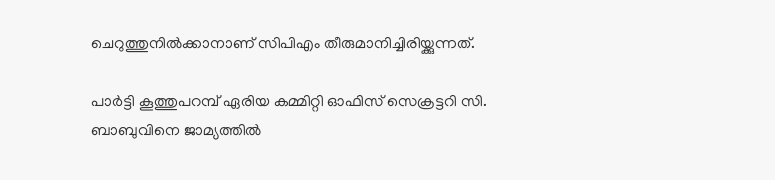ചെറുത്തുനില്‍ക്കാനാണ് സിപിഎം തീരുമാനിച്ചിരിയ്ക്കുന്നത്.

പാര്‍ട്ടി കൂത്തുപറമ്പ് ഏരിയ കമ്മിറ്റി ഓഫിസ് സെക്രട്ടറി സി. ബാബുവിനെ ജാമ്യത്തില്‍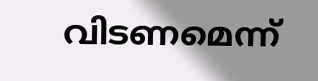വിടണമെന്ന്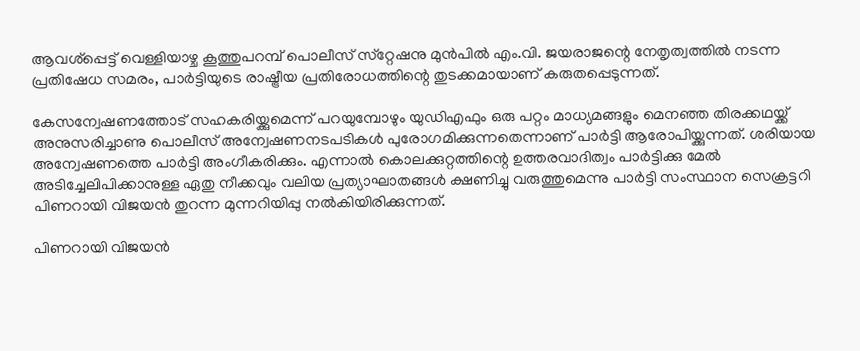ആവശ്‌പ്പെട്ട് വെള്ളിയാഴ്ച കൂത്തുപറമ്പ് പൊലീസ് സ്‌റ്റേഷനു മുന്‍പില്‍ എം.വി. ജയരാജന്റെ നേതൃത്വത്തില്‍ നടന്ന പ്രതിഷേധ സമരം, പാര്‍ട്ടിയുടെ രാഷ്ട്രീയ പ്രതിരോധത്തിന്റെ തുടക്കമായാണ് കരുതപ്പെടുന്നത്.

കേസന്വേഷണത്തോട് സഹകരിയ്ക്കുമെന്ന് പറയുമ്പോഴും യുഡിഎഫും ഒരു പറ്റം മാധ്യമങ്ങളും മെനഞ്ഞ തിരക്കഥയ്ക്ക് അനുസരിച്ചാണു പൊലീസ് അന്വേഷണനടപടികള്‍ പുരോഗമിക്കുന്നതെന്നാണ് പാര്‍ട്ടി ആരോപിയ്ക്കുന്നത്. ശരിയായ അന്വേഷണത്തെ പാര്‍ട്ടി അംഗീകരിക്കും. എന്നാല്‍ കൊലക്കുറ്റത്തിന്റെ ഉത്തരവാദിത്വം പാര്‍ട്ടിക്കു മേല്‍ അടിച്ചേലിപിക്കാനുള്ള ഏതു നീക്കവും വലിയ പ്രത്യാഘാതങ്ങള്‍ ക്ഷണിച്ചു വരുത്തുമെന്നു പാര്‍ട്ടി സംസ്ഥാന സെക്രട്ടറി പിണറായി വിജയന്‍ തുറന്ന മുന്നറിയിപ്പു നല്‍കിയിരിക്കുന്നത്.

പിണറായി വിജയന്‍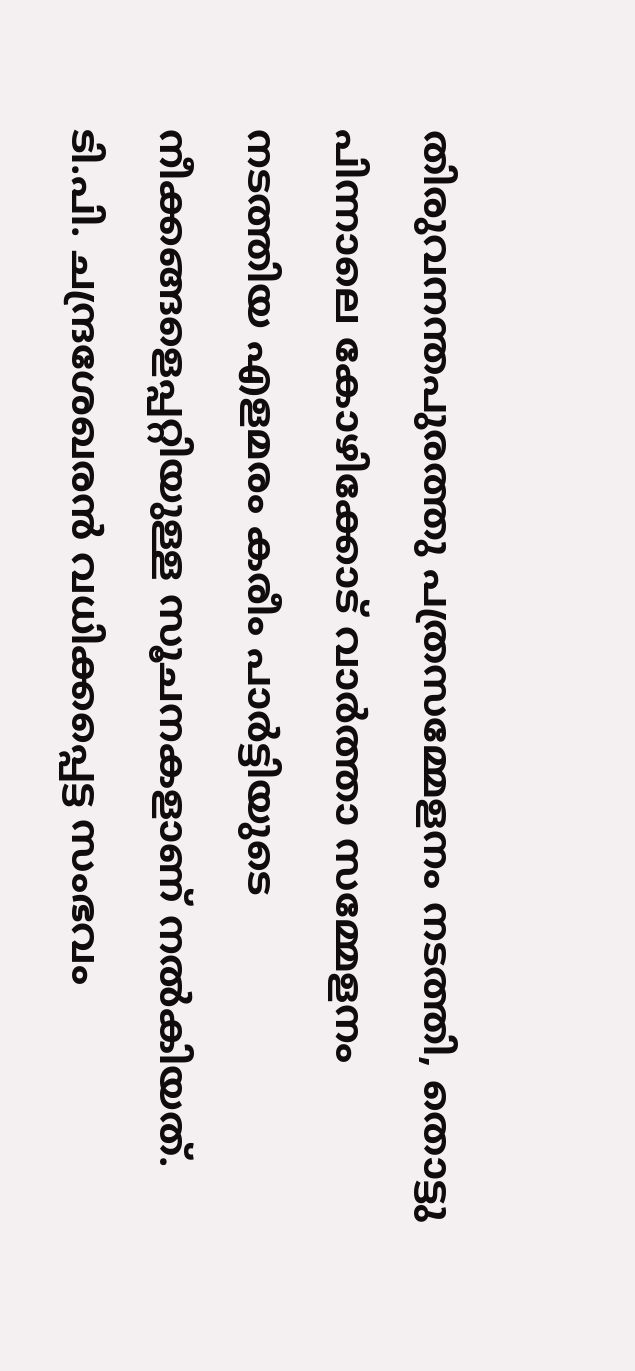തിരുവനന്തപുരത്തു പത്രസമ്മേളനം നടത്തി, തൊട്ടു പിന്നാലെ കോഴിക്കോട് വാര്‍ത്താ സമ്മേളനം നടത്തിയ എളമരം കരീം പാര്‍ട്ടിയുടെ നീക്കങ്ങളെപ്പറ്റിയുള്ള സൂചനകളാണ് നല്‍കിയത്. ടി.പി. ചന്ദ്രശേഖരന്‍ വധിക്കപ്പെട്ട സംഭവം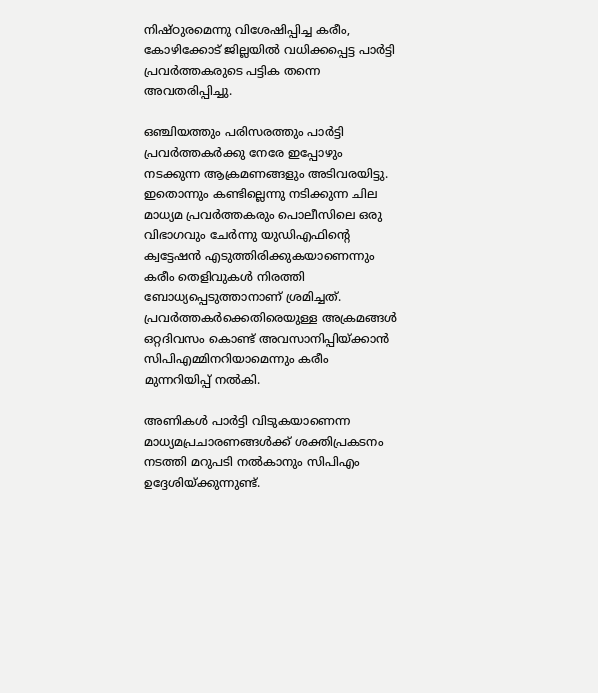നിഷ്ഠുരമെന്നു വിശേഷിപ്പിച്ച കരീം, കോഴിക്കോട് ജില്ലയില്‍ വധിക്കപ്പെട്ട പാര്‍ട്ടി പ്രവര്‍ത്തകരുടെ പട്ടിക തന്നെ അവതരിപ്പിച്ചു.

ഒഞ്ചിയത്തും പരിസരത്തും പാര്‍ട്ടി പ്രവര്‍ത്തകര്‍ക്കു നേരേ ഇപ്പോഴും നടക്കുന്ന ആക്രമണങ്ങളും അടിവരയിട്ടു. ഇതൊന്നും കണ്ടില്ലെന്നു നടിക്കുന്ന ചില മാധ്യമ പ്രവര്‍ത്തകരും പൊലീസിലെ ഒരു വിഭാഗവും ചേര്‍ന്നു യുഡിഎഫിന്റെ ക്വട്ടേഷന്‍ എടുത്തിരിക്കുകയാണെന്നും കരീം തെളിവുകള്‍ നിരത്തി ബോധ്യപ്പെടുത്താനാണ് ശ്രമിച്ചത്. പ്രവര്‍ത്തകര്‍ക്കെതിരെയുള്ള അക്രമങ്ങള്‍ ഒറ്റദിവസം കൊണ്ട് അവസാനിപ്പിയ്ക്കാന്‍ സിപിഎമ്മിനറിയാമെന്നും കരീം മുന്നറിയിപ്പ് നല്‍കി.

അണികള്‍ പാര്‍ട്ടി വിടുകയാണെന്ന മാധ്യമപ്രചാരണങ്ങള്‍ക്ക് ശക്തിപ്രകടനം നടത്തി മറുപടി നല്‍കാനും സിപിഎം ഉദ്ദേശിയ്ക്കുന്നുണ്ട്.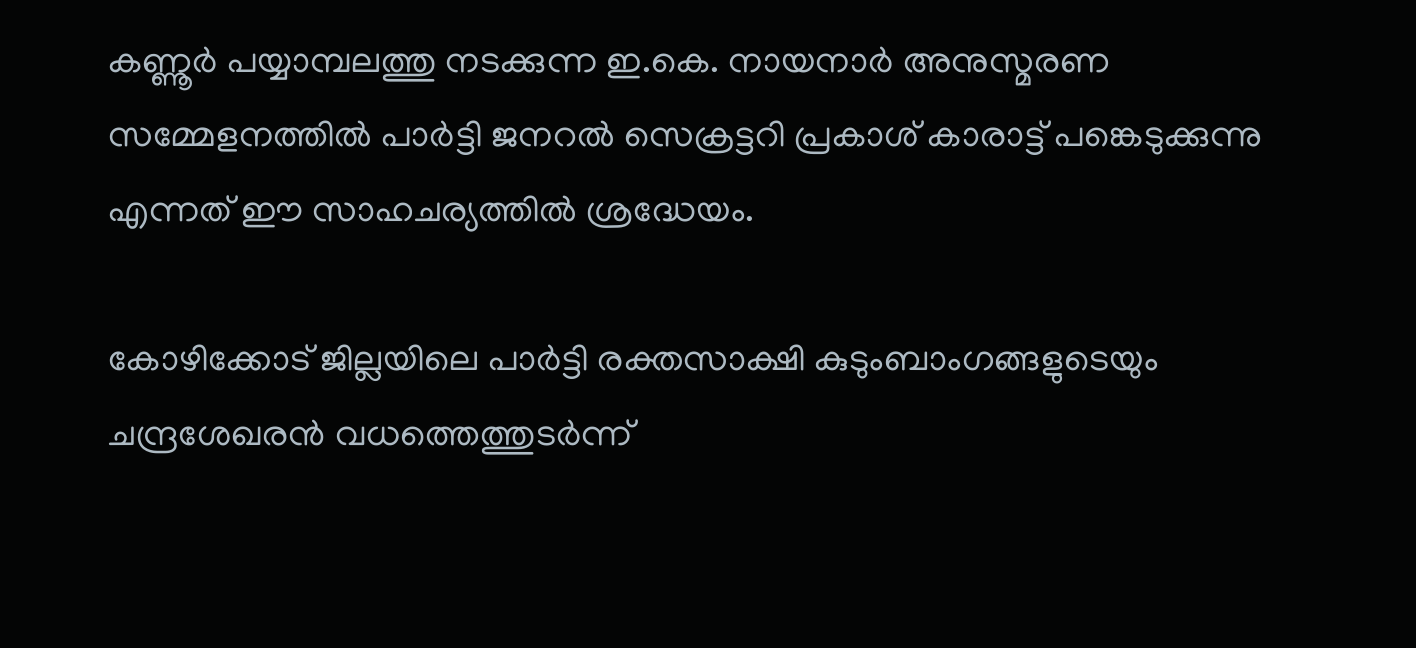കണ്ണൂര്‍ പയ്യാമ്പലത്തു നടക്കുന്ന ഇ.കെ. നായനാര്‍ അനുസ്മരണ സമ്മേളനത്തില്‍ പാര്‍ട്ടി ജനറല്‍ സെക്രട്ടറി പ്രകാശ് കാരാട്ട് പങ്കെടുക്കുന്നു എന്നത് ഈ സാഹചര്യത്തില്‍ ശ്രദ്ധേയം.

കോഴിക്കോട് ജില്ലയിലെ പാര്‍ട്ടി രക്തസാക്ഷി കുടുംബാംഗങ്ങളുടെയും ചന്ദ്രശേഖരന്‍ വധത്തെത്തുടര്‍ന്ന്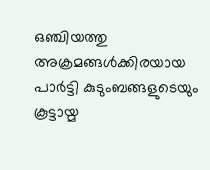ഒഞ്ചിയത്തു അക്രമങ്ങള്‍ക്കിരയായ പാര്‍ട്ടി കുടുംബങ്ങളുടെയും കൂട്ടായ്മ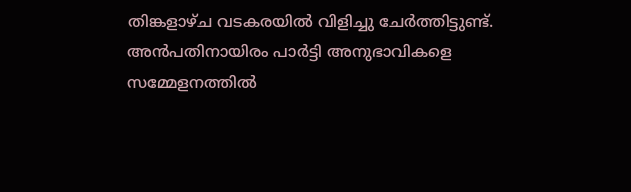തിങ്കളാഴ്ച വടകരയില്‍ വിളിച്ചു ചേര്‍ത്തിട്ടുണ്ട്. അന്‍പതിനായിരം പാര്‍ട്ടി അനുഭാവികളെ സമ്മേളനത്തില്‍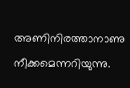അണിനിരത്താനാണു നീക്കമെന്നറിയുന്നു.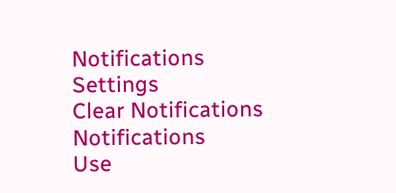Notifications
Settings
Clear Notifications
Notifications
Use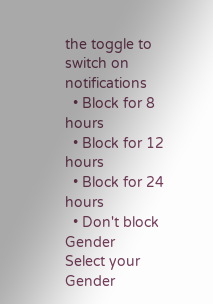the toggle to switch on notifications
  • Block for 8 hours
  • Block for 12 hours
  • Block for 24 hours
  • Don't block
Gender
Select your Gender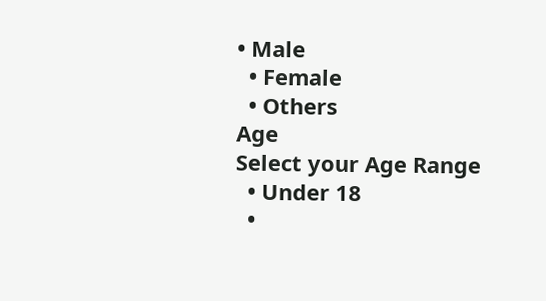• Male
  • Female
  • Others
Age
Select your Age Range
  • Under 18
  •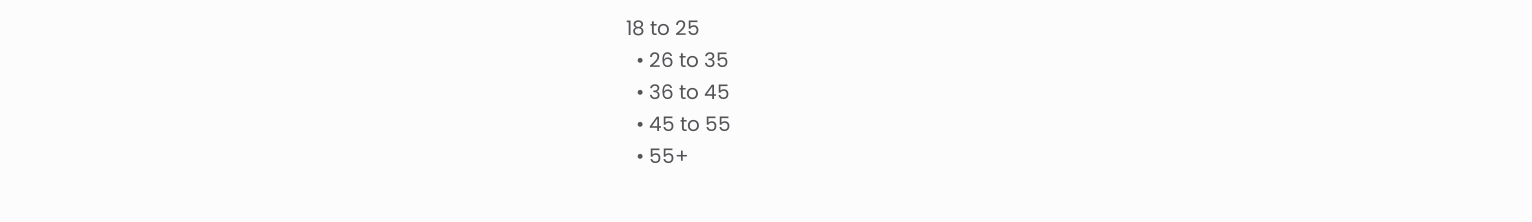18 to 25
  • 26 to 35
  • 36 to 45
  • 45 to 55
  • 55+